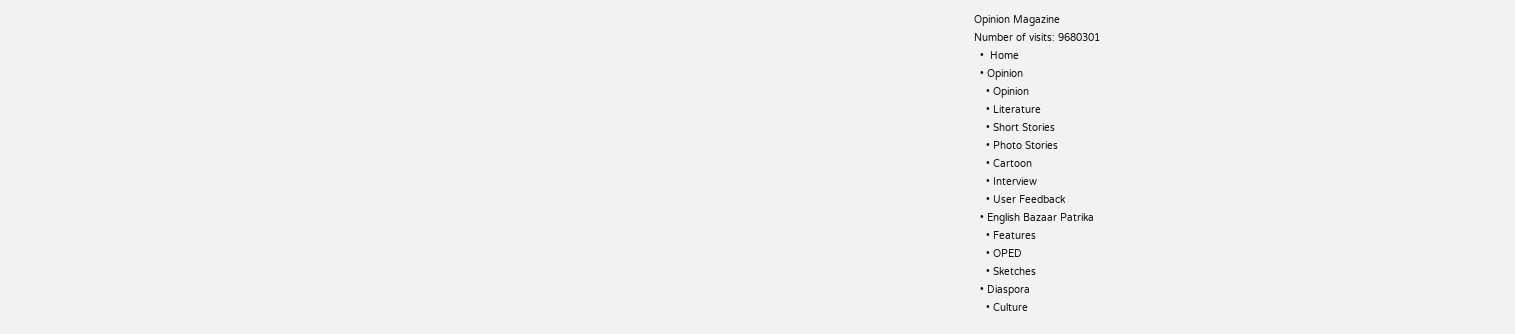Opinion Magazine
Number of visits: 9680301
  •  Home
  • Opinion
    • Opinion
    • Literature
    • Short Stories
    • Photo Stories
    • Cartoon
    • Interview
    • User Feedback
  • English Bazaar Patrika
    • Features
    • OPED
    • Sketches
  • Diaspora
    • Culture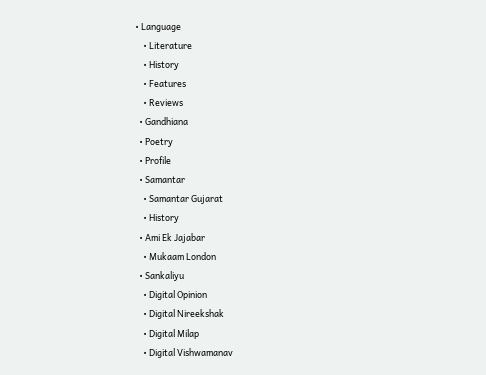• Language
    • Literature
    • History
    • Features
    • Reviews
  • Gandhiana
  • Poetry
  • Profile
  • Samantar
    • Samantar Gujarat
    • History
  • Ami Ek Jajabar
    • Mukaam London
  • Sankaliyu
    • Digital Opinion
    • Digital Nireekshak
    • Digital Milap
    • Digital Vishwamanav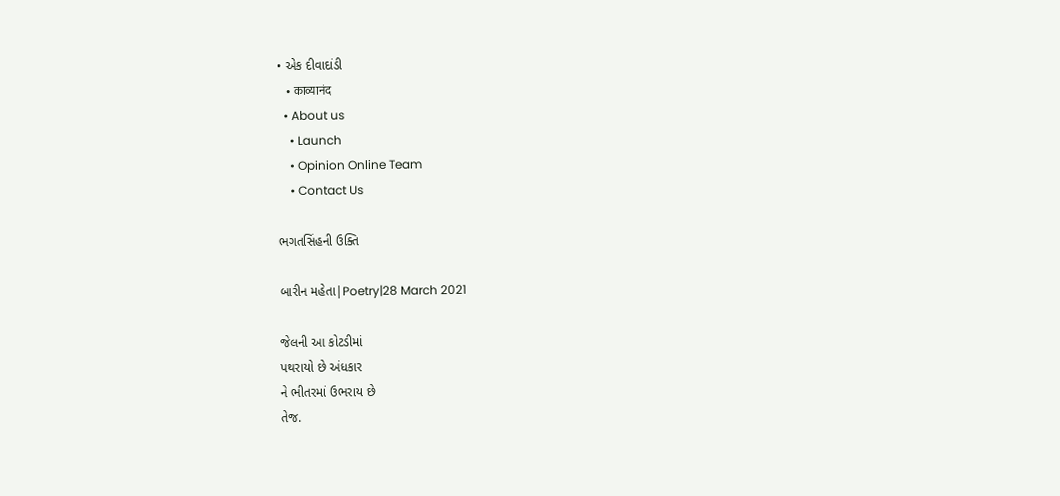• એક દીવાદાંડી
    • काव्यानंद
  • About us
    • Launch
    • Opinion Online Team
    • Contact Us

ભગતસિંહની ઉક્તિ

બારીન મહેતા|Poetry|28 March 2021

જેલની આ કોટડીમાં
પથરાયો છે અંધકાર
ને ભીતરમાં ઉભરાય છે
તેજ.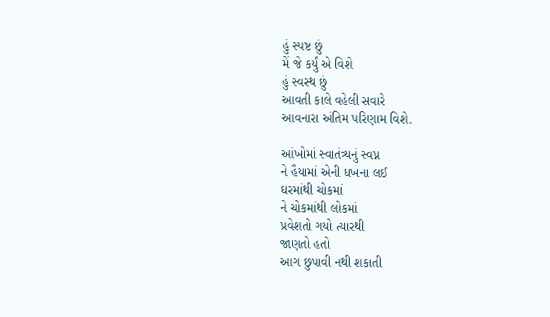હું સ્પષ્ટ છું
મેં જે કર્યું એ વિશે
હું સ્વસ્થ છું
આવતી કાલે વહેલી સવારે
આવનારા અંતિમ પરિણામ વિશે.

આંખોમાં સ્વાતંત્ર્યનું સ્વપ્ન
ને હૈયામાં એની ધખના લઈ
ઘરમાંથી ચોકમાં
ને ચોકમાંથી લોકમાં
પ્રવેશતો ગયો ત્યારથી
જાણતો હતો
આગ છુપાવી નથી શકાતી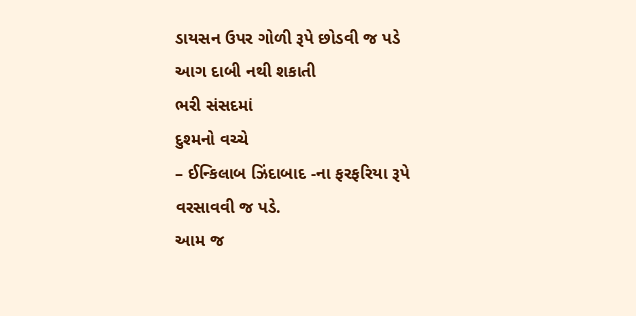ડાયસન ઉપર ગોળી રૂપે છોડવી જ પડે
આગ દાબી નથી શકાતી
ભરી સંસદમાં
દુશ્મનો વચ્ચે
– ઈન્કિલાબ ઝિંદાબાદ -ના ફરફરિયા રૂપે
વરસાવવી જ પડે.
આમ જ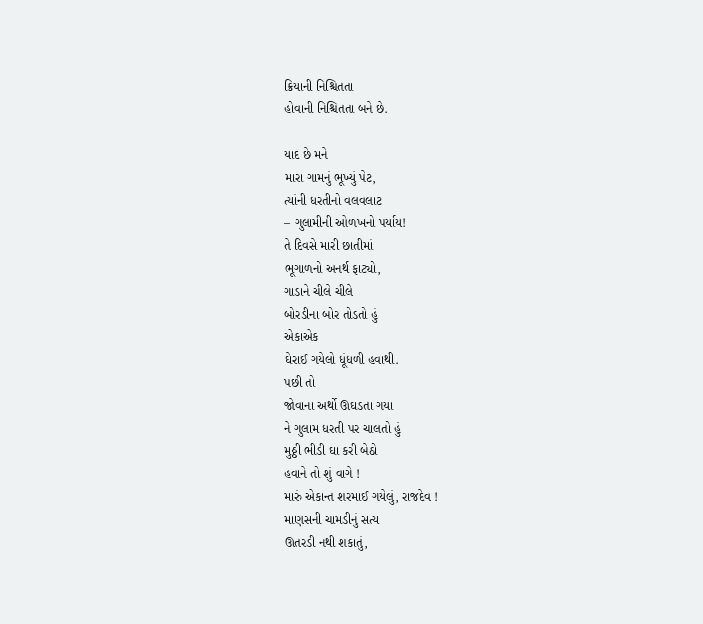ક્રિયાની નિશ્ચિતતા
હોવાની નિશ્ચિતતા બને છે.

યાદ છે મને
મારા ગામનું ભૂખ્યું પેટ,
ત્યાંની ધરતીનો વલવલાટ
– ગુલામીની ઓળખનો પર્યાય!
તે દિવસે મારી છાતીમાં
ભૂગાળનો અનર્થ ફાટ્યો,
ગાડાને ચીલે ચીલે
બોરડીના બોર તોડતો હું
એકાએક
ઘેરાઈ ગયેલો ધૂંધળી હવાથી.
પછી તો
જોવાના અર્થો ઊઘડતા ગયા
ને ગુલામ ધરતી પર ચાલતો હું
મુઠ્ઠી ભીડી ઘા કરી બેઠો
હવાને તો શું વાગે !
મારું એકાન્ત શરમાઈ ગયેલું, રાજદેવ !
માણસની ચામડીનું સત્ય
ઊતરડી નથી શકાતું,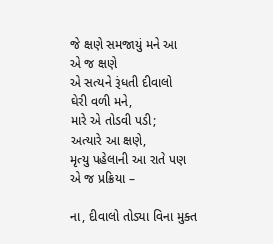જે ક્ષણે સમજાયું મને આ
એ જ ક્ષણે
એ સત્યને રૂંધતી દીવાલો
ઘેરી વળી મને,
મારે એ તોડવી પડી;
અત્યારે આ ક્ષણે,
મૃત્યુ પહેલાની આ રાતે પણ
એ જ પ્રક્રિયા –

ના, દીવાલો તોડ્યા વિના મુક્ત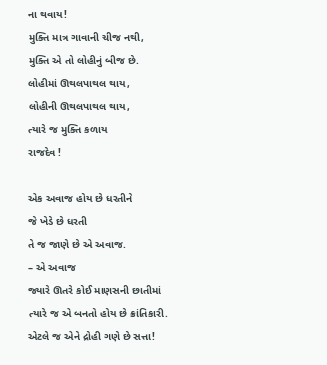ના થવાય!
મુક્તિ માત્ર ગાવાની ચીજ નથી,
મુક્તિ એ તો લોહીનું બીજ છે.
લોહીમાં ઊથલપાથલ થાય,
લોહીની ઊથલપાથલ થાય,
ત્યારે જ મુક્તિ કળાય
રાજદેવ !

એક અવાજ હોય છે ધરતીને
જે ખેડે છે ધરતી
તે જ જાણે છે એ અવાજ.
– એ અવાજ
જ્યારે ઊતરે કોઈ માણસની છાતીમાં
ત્યારે જ એ બનતો હોય છે ક્રાંતિકારી.
એટલે જ એને દ્રોહી ગણે છે સત્તા!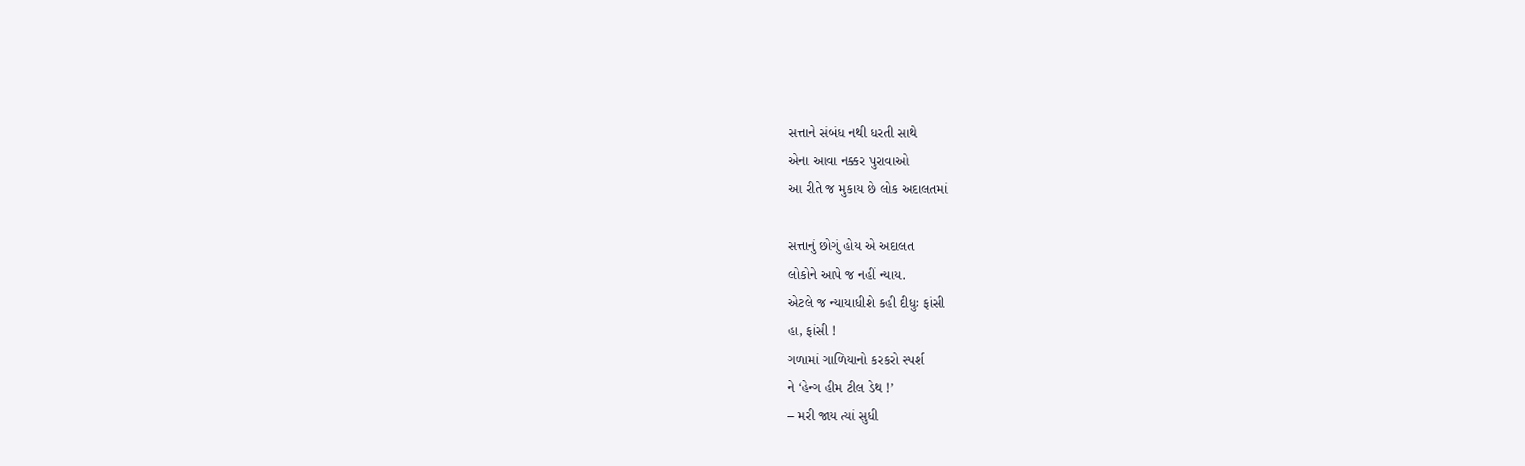સત્તાને સંબંધ નથી ધરતી સાથે
એના આવા નક્કર પુરાવાઓ
આ રીતે જ મુકાય છે લોક અદાલતમાં

સત્તાનું છોગું હોય એ અદાલત
લોકોને આપે જ નહીં ન્યાય.
એટલે જ ન્યાયાધીશે કહી દીધુઃ ફાંસી
હા, ફાંસી !
ગળામાં ગાળિયાનો કરકરો સ્પર્શ
ને ‘હેન્ગ હીમ ટીલ ડેથ !’
– મરી જાય ત્યાં સુધી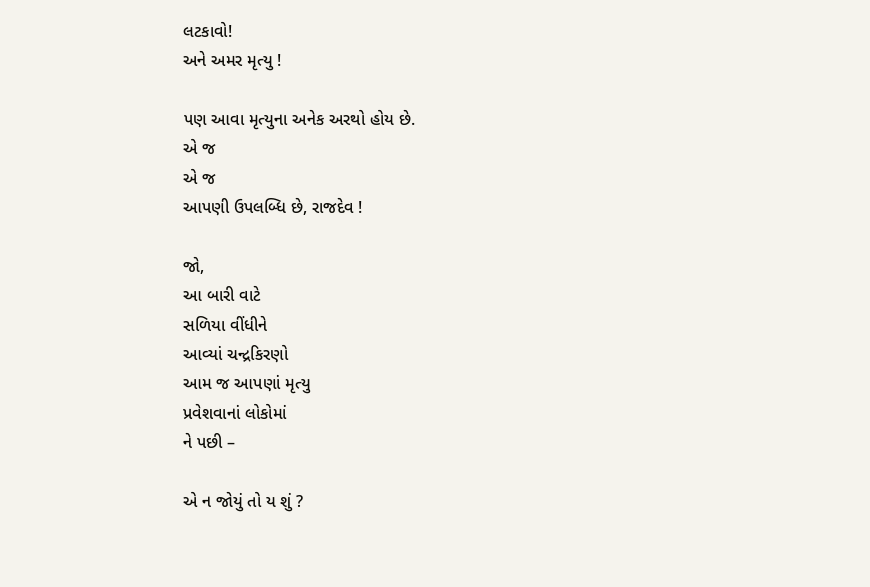લટકાવો!
અને અમર મૃત્યુ !

પણ આવા મૃત્યુના અનેક અરથો હોય છે.
એ જ
એ જ
આપણી ઉપલબ્ધિ છે, રાજદેવ !

જો,
આ બારી વાટે
સળિયા વીંધીને
આવ્યાં ચન્દ્રકિરણો
આમ જ આપણાં મૃત્યુ
પ્રવેશવાનાં લોકોમાં
ને પછી –

એ ન જોયું તો ય શું ?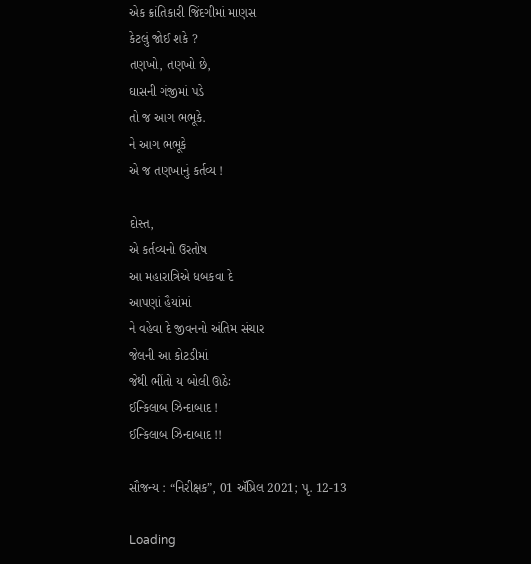એક ક્રાંતિકારી જિંદગીમાં માણસ
કેટલું જોઈ શકે ?
તણખો, તણખો છે,
ઘાસની ગંજીમાં પડે
તો જ આગ ભભૂકે.
ને આગ ભભૂકે
એ જ તણખાનું કર્તવ્ય !

દોસ્ત,
એ કર્તવ્યનો ઉરતોષ
આ મહારાત્રિએ ધબકવા દે
આપણાં હૈયાંમાં
ને વહેવા દે જીવનનો અંતિમ સંચાર
જેલની આ કોટડીમાં
જેથી ભીંતો ય બોલી ઊઠેઃ
ઈન્કિલાબ ઝિન્દાબાદ !
ઈન્કિલાબ ઝિન્દાબાદ !!

સૌજન્ય : “નિરીક્ષક”, 01 ઍપ્રિલ 2021; પૃ. 12-13

Loading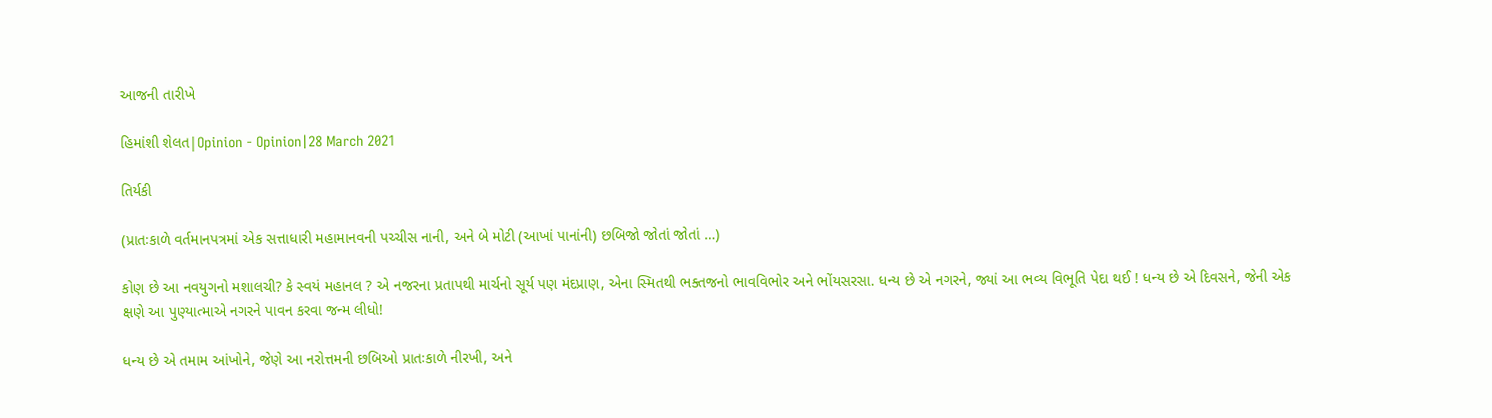આજની તારીખે

હિમાંશી શેલત|Opinion - Opinion|28 March 2021

તિર્યકી

(પ્રાતઃકાળે વર્તમાનપત્રમાં એક સત્તાધારી મહામાનવની પચ્ચીસ નાની, અને બે મોટી (આખાં પાનાંની) છબિજો જોતાં જોતાં …)

કોણ છે આ નવયુગનો મશાલચી? કે સ્વયં મહાનલ ? એ નજરના પ્રતાપથી માર્ચનો સૂર્ય પણ મંદપ્રાણ, એના સ્મિતથી ભક્તજનો ભાવવિભોર અને ભોંયસરસા. ધન્ય છે એ નગરને, જ્યાં આ ભવ્ય વિભૂતિ પેદા થઈ ! ધન્ય છે એ દિવસને, જેની એક ક્ષણે આ પુણ્યાત્માએ નગરને પાવન કરવા જન્મ લીધો!

ધન્ય છે એ તમામ આંખોને, જેણે આ નરોત્તમની છબિઓ પ્રાતઃકાળે નીરખી, અને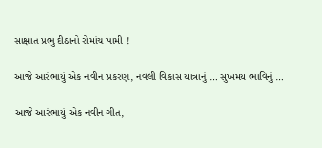સાક્ષાત પ્રભુ દીઠાનો રોમાંચ પામી !

આજે આરંભાયું એક નવીન પ્રકરણ, નવલી વિકાસ યાત્રાનું … સુખમય ભાવિનું …

આજે આરંભાયું એક નવીન ગીત,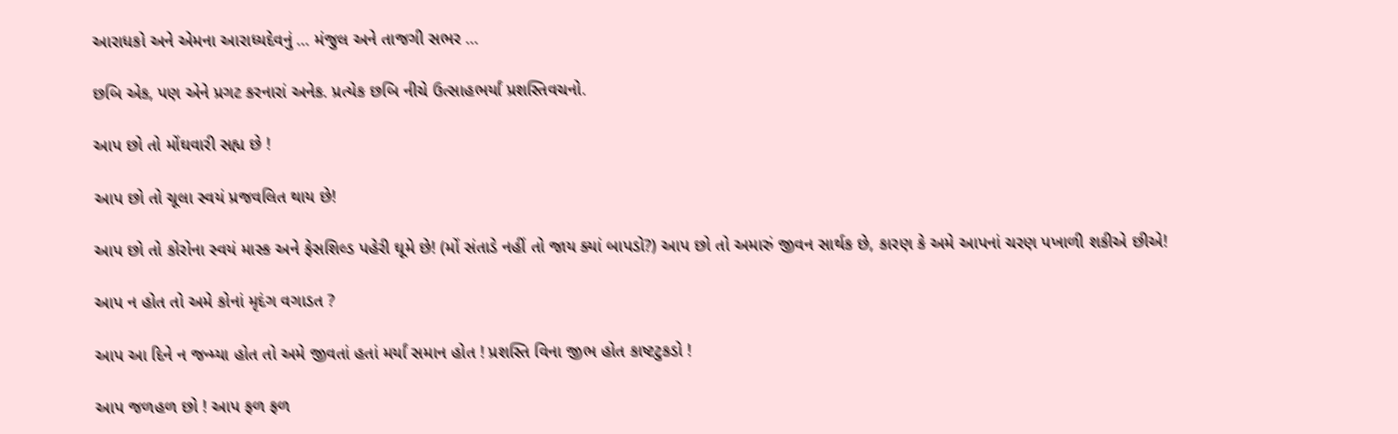આરાધકો અને એમના આરાધ્યદેવનું … મંજુલ અને તાજગી સભર …

છબિ એક, પણ એને પ્રગટ કરનારાં અનેક. પ્રત્યેક છબિ નીચે ઉત્સાહભર્યાં પ્રશસ્તિવચનો.

આપ છો તો મોંઘવારી સહ્ય છે !

આપ છો તો ચૂલા સ્વયં પ્રજવલિત થાય છે!

આપ છો તો કોરોના સ્વયં માસ્ક અને ફેસશિલ્ડ પહેરી ઘૂમે છે! (મોં સંતાડે નહીં તો જાય ક્યાં બાપડો?) આપ છો તો અમારું જીવન સાર્થક છે, કારણ કે અમે આપનાં ચરણ પખાળી શકીએ છીએ!

આપ ન હોત તો અમે કોનાં મૃદંગ વગાડત ?

આપ આ દિને ન જન્મ્યા હોત તો અમે જીવતાં હતાં મર્યાં સમાન હોત ! પ્રશસ્તિ વિના જીભ હોત કાષ્ટટુકડો !

આપ જળહળ છો ! આપ ફળ ફળ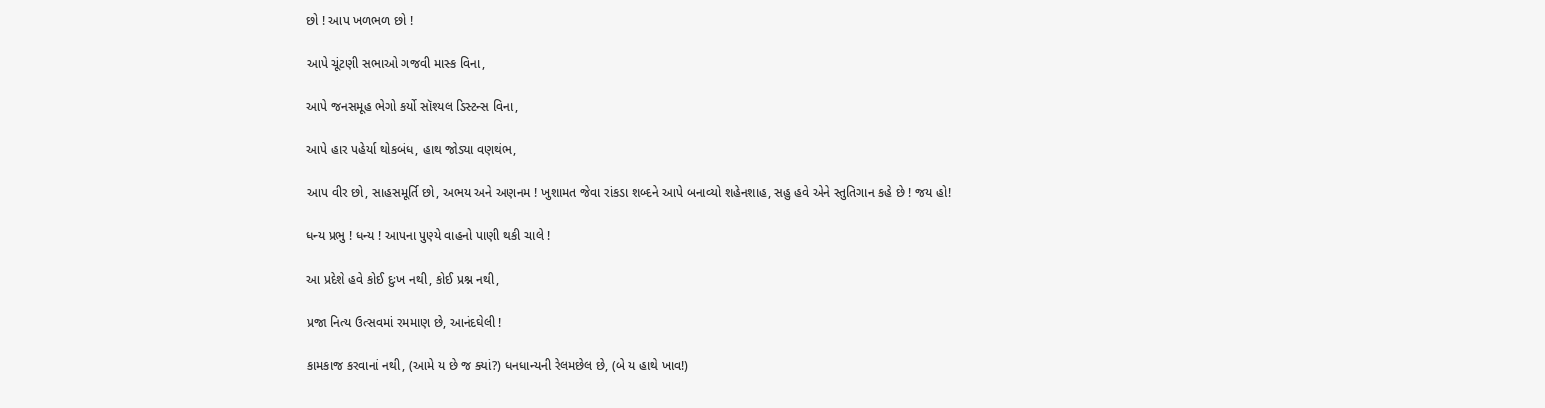છો ! આપ ખળભળ છો !

આપે ચૂંટણી સભાઓ ગજવી માસ્ક વિના,

આપે જનસમૂહ ભેગો કર્યો સૉશ્યલ ડિસ્ટન્સ વિના,

આપે હાર પહેર્યા થોકબંધ, હાથ જોડ્યા વણથંભ,

આપ વીર છો, સાહસમૂર્તિ છો, અભય અને અણનમ ! ખુશામત જેવા રાંકડા શબ્દને આપે બનાવ્યો શહેનશાહ, સહુ હવે એને સ્તુતિગાન કહે છે ! જય હો!

ધન્ય પ્રભુ ! ધન્ય ! આપના પુણ્યે વાહનો પાણી થકી ચાલે !

આ પ્રદેશે હવે કોઈ દુઃખ નથી, કોઈ પ્રશ્ન નથી,

પ્રજા નિત્ય ઉત્સવમાં રમમાણ છે, આનંદઘેલી !

કામકાજ કરવાનાં નથી, (આમે ય છે જ ક્યાં?) ધનધાન્યની રેલમછેલ છે, (બે ય હાથે ખાવ!)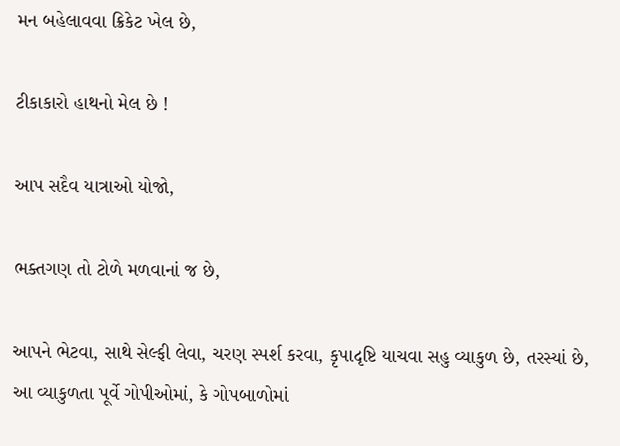મન બહેલાવવા ક્રિકેટ ખેલ છે,

ટીકાકારો હાથનો મેલ છે !

આપ સદૈવ યાત્રાઓ યોજો,

ભક્તગણ તો ટોળે મળવાનાં જ છે,

આપને ભેટવા, સાથે સેલ્ફી લેવા, ચરણ સ્પર્શ કરવા, કૃપાદૃષ્ટિ યાચવા સહુ વ્યાકુળ છે, તરસ્યાં છે, આ વ્યાકુળતા પૂર્વે ગોપીઓમાં, કે ગોપબાળોમાં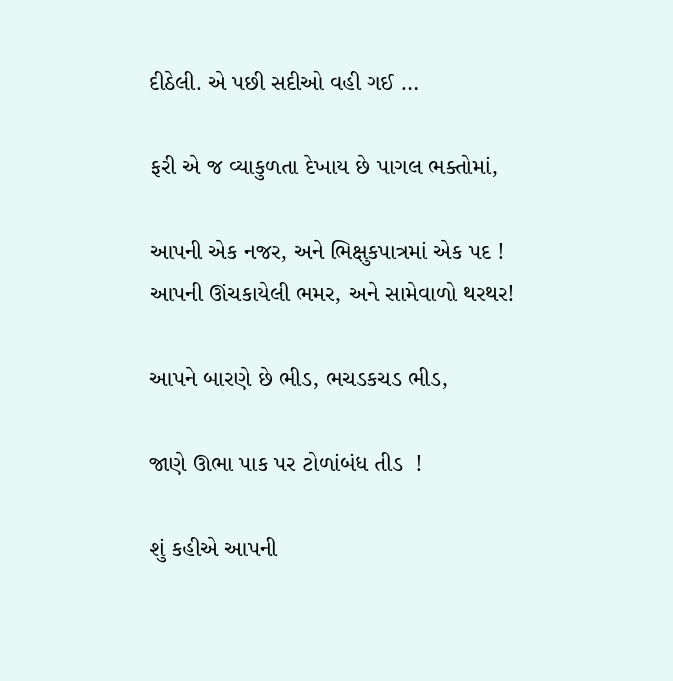દીઠેલી. એ પછી સદીઓ વહી ગઈ …

ફરી એ જ વ્યાકુળતા દેખાય છે પાગલ ભક્તોમાં,

આપની એક નજર, અને ભિક્ષુકપાત્રમાં એક પદ ! આપની ઊંચકાયેલી ભમર, અને સામેવાળો થરથર!

આપને બારણે છે ભીડ, ભચડકચડ ભીડ,

જાણે ઊભા પાક પર ટોળાંબંધ તીડ  !

શું કહીએ આપની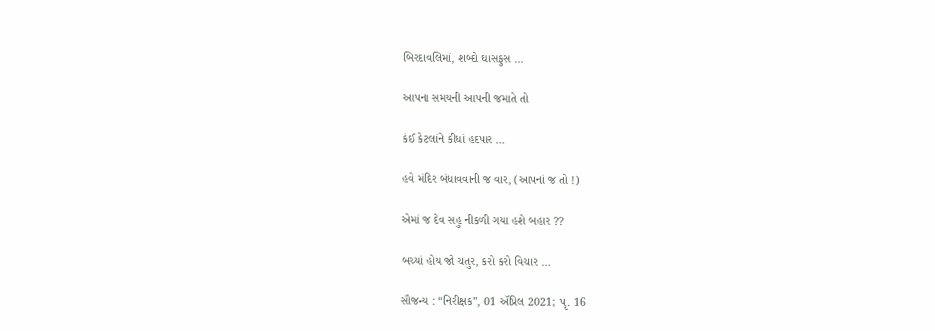બિરદાવલિમાં, શબ્દો ઘાસફુસ …

આપના સમયની આપની જમાતે તો

કંઈ કેટલાંને કીધાં હદપાર …

હવે મંદિર બંધાવવાની જ વાર, (આપનાં જ તો !)

એમાં જ દેવ સહુ નીકળી ગયા હશે બહાર ??

બચ્યાં હોય જો ચતુર, કરો કરો વિચાર …

સૌજન્ય : “નિરીક્ષક”, 01 ઍપ્રિલ 2021; પૃ. 16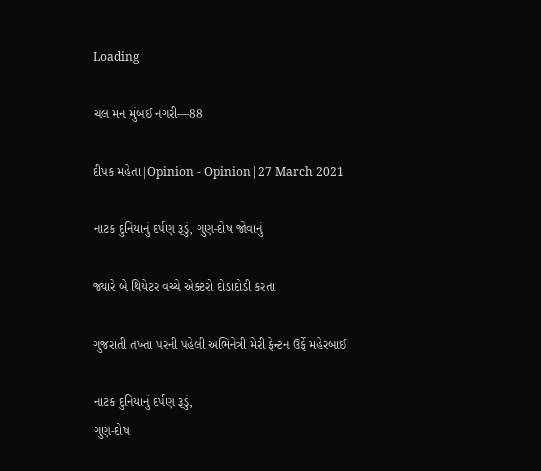Loading

ચલ મન મુંબઈ નગરી—88

દીપક મહેતા|Opinion - Opinion|27 March 2021

નાટક દુનિયાનું દર્પણ રૂડું, ગુણ-દોષ જોવાનું

જ્યારે બે થિયેટર વચ્ચે એક્ટરો દોડાદોડી કરતા

ગુજરાતી તખ્તા પરની પહેલી અભિનેત્રી મેરી ફેન્ટન ઉર્ફે મહેરબાઈ

નાટક દુનિયાનું દર્પણ રૂડું,
ગુણ-દોષ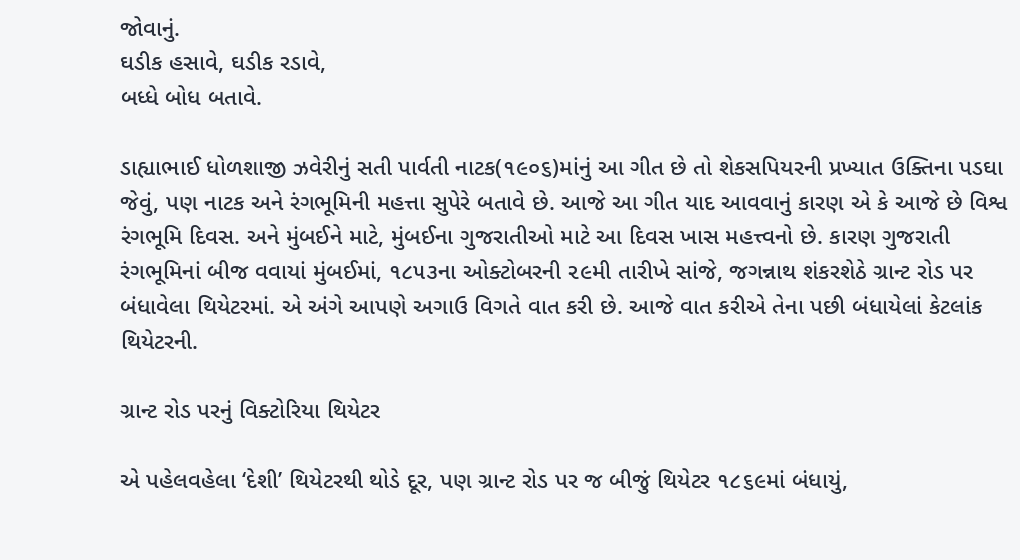જોવાનું.
ઘડીક હસાવે, ઘડીક રડાવે,
બધ્ધે બોધ બતાવે.

ડાહ્યાભાઈ ધોળશાજી ઝવેરીનું સતી પાર્વતી નાટક(૧૯૦૬)માંનું આ ગીત છે તો શેકસપિયરની પ્રખ્યાત ઉક્તિના પડઘા જેવું, પણ નાટક અને રંગભૂમિની મહત્તા સુપેરે બતાવે છે. આજે આ ગીત યાદ આવવાનું કારણ એ કે આજે છે વિશ્વ રંગભૂમિ દિવસ. અને મુંબઈને માટે, મુંબઈના ગુજરાતીઓ માટે આ દિવસ ખાસ મહત્ત્વનો છે. કારણ ગુજરાતી રંગભૂમિનાં બીજ વવાયાં મુંબઈમાં, ૧૮૫૩ના ઓક્ટોબરની ૨૯મી તારીખે સાંજે, જગન્નાથ શંકરશેઠે ગ્રાન્ટ રોડ પર બંધાવેલા થિયેટરમાં. એ અંગે આપણે અગાઉ વિગતે વાત કરી છે. આજે વાત કરીએ તેના પછી બંધાયેલાં કેટલાંક થિયેટરની.

ગ્રાન્ટ રોડ પરનું વિક્ટોરિયા થિયેટર

એ પહેલવહેલા ‘દેશી’ થિયેટરથી થોડે દૂર, પણ ગ્રાન્ટ રોડ પર જ બીજું થિયેટર ૧૮૬૯માં બંધાયું,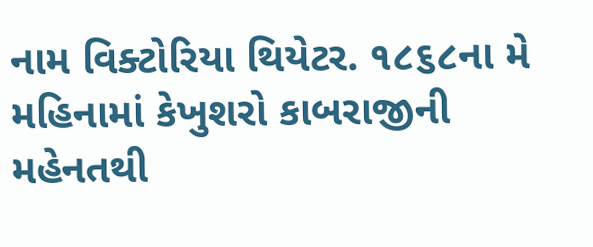નામ વિક્ટોરિયા થિયેટર. ૧૮૬૮ના મે મહિનામાં કેખુશરો કાબરાજીની મહેનતથી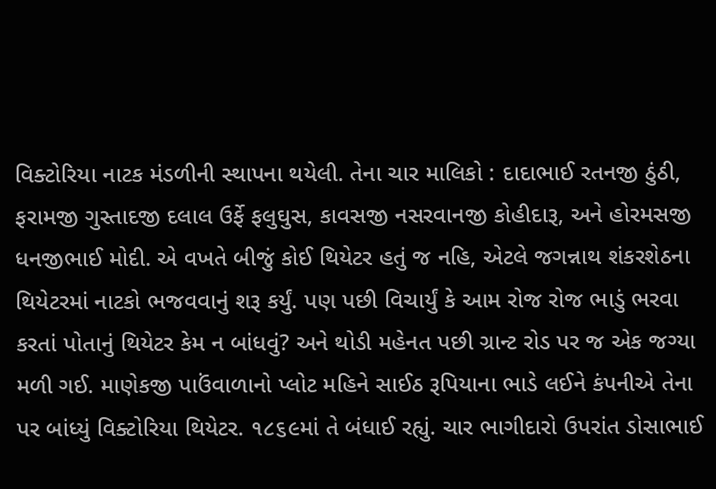વિક્ટોરિયા નાટક મંડળીની સ્થાપના થયેલી. તેના ચાર માલિકો : દાદાભાઈ રતનજી ઠુંઠી, ફરામજી ગુસ્તાદજી દલાલ ઉર્ફે ફલુઘુસ, કાવસજી નસરવાનજી કોહીદારૂ, અને હોરમસજી ધનજીભાઈ મોદી. એ વખતે બીજું કોઈ થિયેટર હતું જ નહિ, એટલે જગન્નાથ શંકરશેઠના થિયેટરમાં નાટકો ભજવવાનું શરૂ કર્યું. પણ પછી વિચાર્યું કે આમ રોજ રોજ ભાડું ભરવા કરતાં પોતાનું થિયેટર કેમ ન બાંધવું? અને થોડી મહેનત પછી ગ્રાન્ટ રોડ પર જ એક જગ્યા મળી ગઈ. માણેકજી પાઉંવાળાનો પ્લોટ મહિને સાઈઠ રૂપિયાના ભાડે લઈને કંપનીએ તેના પર બાંધ્યું વિક્ટોરિયા થિયેટર. ૧૮૬૯માં તે બંધાઈ રહ્યું. ચાર ભાગીદારો ઉપરાંત ડોસાભાઈ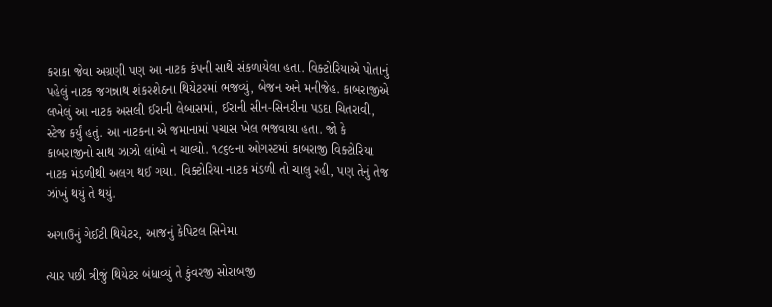કરાકા જેવા અગ્રણી પણ આ નાટક કંપની સાથે સંકળાયેલા હતા. વિક્ટોરિયાએ પોતાનું પહેલું નાટક જગન્નાથ શંકરશેઠના થિયેટરમાં ભજવ્યું, બેજન અને મનીજેહ. કાબરાજીએ લખેલું આ નાટક અસલી ઈરાની લેબાસમાં, ઈરાની સીન-સિનરીના પડદા ચિતરાવી, સ્ટેજ કર્યું હતું. આ નાટકના એ જમાનામાં પચાસ ખેલ ભજવાયા હતા. જો કે કાબરાજીનો સાથ ઝાઝો લાંબો ન ચાલ્યો. ૧૮૬૯ના ઓગસ્ટમાં કાબરાજી વિક્ટોરિયા નાટક મંડળીથી અલગ થઈ ગયા. વિક્ટોરિયા નાટક મંડળી તો ચાલુ રહી, પણ તેનું તેજ ઝાંખું થયું તે થયું.

અગાઉનું ગેઈટી થિયેટર, આજનું કેપિટલ સિનેમા

ત્યાર પછી ત્રીજું થિયેટર બંધાવ્યું તે કુંવરજી સોરાબજી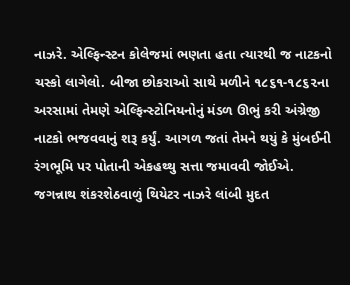નાઝરે. એલ્ફિન્સ્ટન કોલેજમાં ભણતા હતા ત્યારથી જ નાટકનો ચસ્કો લાગેલો. બીજા છોકરાઓ સાથે મળીને ૧૮૬૧-૧૮૬૨ના અરસામાં તેમણે એલ્ફિન્સ્ટોનિયનોનું મંડળ ઊભું કરી અંગ્રેજી નાટકો ભજવવાનું શરૂ કર્યું. આગળ જતાં તેમને થયું કે મુંબઈની રંગભૂમિ પર પોતાની એકહથ્થુ સત્તા જમાવવી જોઈએ. જગન્નાથ શંકરશેઠવાળું થિયેટર નાઝરે લાંબી મુદત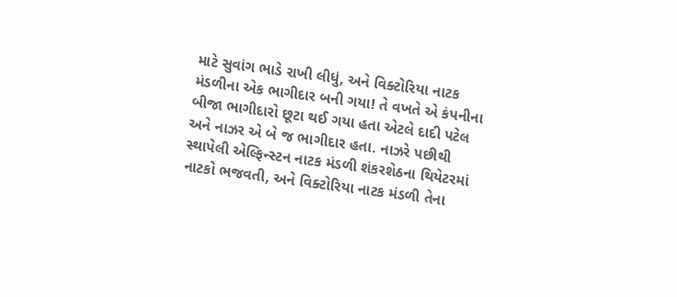માટે સુવાંગ ભાડે રાખી લીધું, અને વિક્ટોરિયા નાટક મંડળીના એક ભાગીદાર બની ગયા! તે વખતે એ કંપનીના બીજા ભાગીદારો છૂટા થઈ ગયા હતા એટલે દાદી પટેલ અને નાઝર એ બે જ ભાગીદાર હતા. નાઝરે પછીથી સ્થાપેલી એલ્ફિન્સ્ટન નાટક મંડળી શંકરશેઠના થિયેટરમાં નાટકો ભજવતી, અને વિક્ટોરિયા નાટક મંડળી તેના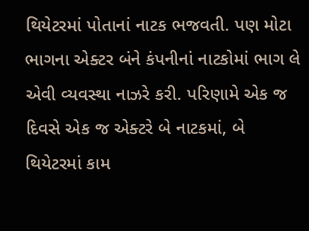થિયેટરમાં પોતાનાં નાટક ભજવતી. પણ મોટા ભાગના એક્ટર બંને કંપનીનાં નાટકોમાં ભાગ લે એવી વ્યવસ્થા નાઝરે કરી. પરિણામે એક જ દિવસે એક જ એક્ટરે બે નાટકમાં, બે થિયેટરમાં કામ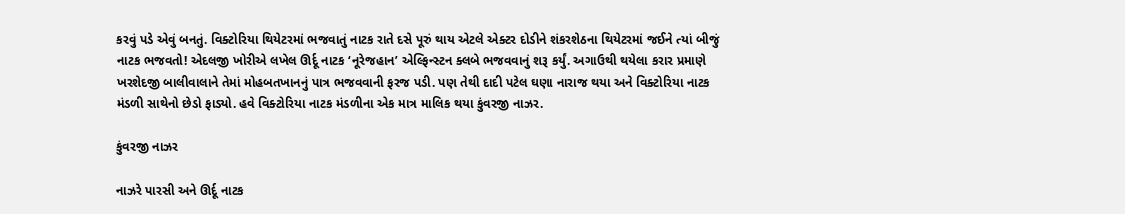કરવું પડે એવું બનતું. વિક્ટોરિયા થિયેટરમાં ભજવાતું નાટક રાતે દસે પૂરું થાય એટલે એક્ટર દોડીને શંકરશેઠના થિયેટરમાં જઈને ત્યાં બીજું નાટક ભજવતો! એદલજી ખોરીએ લખેલ ઊર્દૂ નાટક ‘નૂરેજહાન’ એલ્ફિન્સ્ટન ક્લબે ભજવવાનું શરૂ કર્યું. અગાઉથી થયેલા કરાર પ્રમાણે ખરશેદજી બાલીવાલાને તેમાં મોહબતખાનનું પાત્ર ભજવવાની ફરજ પડી. પણ તેથી દાદી પટેલ ઘણા નારાજ થયા અને વિક્ટોરિયા નાટક મંડળી સાથેનો છેડો ફાડ્યો. હવે વિક્ટોરિયા નાટક મંડળીના એક માત્ર માલિક થયા કુંવરજી નાઝર.

કુંવરજી નાઝર

નાઝરે પારસી અને ઊર્દૂ નાટક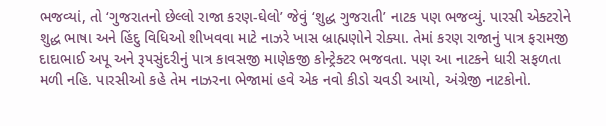ભજવ્યાં, તો ‘ગુજરાતનો છેલ્લો રાજા કરણ-ઘેલો’ જેવું ‘શુદ્ધ ગુજરાતી’ નાટક પણ ભજવ્યું. પારસી એક્ટરોને શુદ્ધ ભાષા અને હિંદુ વિધિઓ શીખવવા માટે નાઝરે ખાસ બ્રાહ્મણોને રોક્યા. તેમાં કરણ રાજાનું પાત્ર ફરામજી દાદાભાઈ અપૂ અને રૂપસુંદરીનું પાત્ર કાવસજી માણેકજી કોન્ટ્રેક્ટર ભજવતા. પણ આ નાટકને ધારી સફળતા મળી નહિ. પારસીઓ કહે તેમ નાઝરના ભેજામાં હવે એક નવો કીડો ચવડી આયો, અંગ્રેજી નાટકોનો.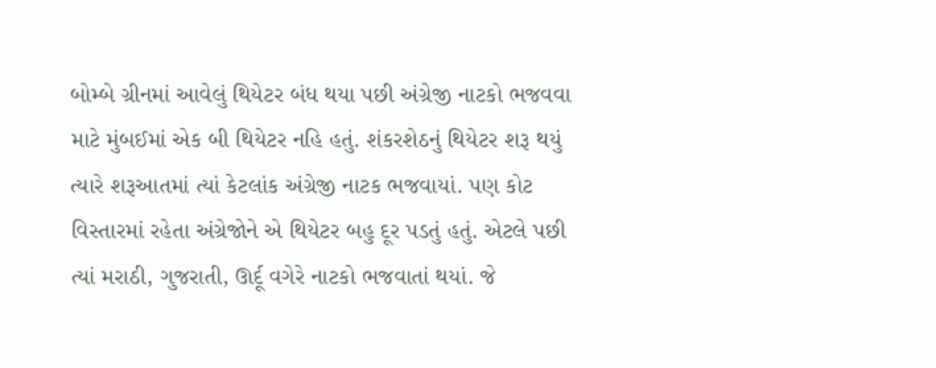બોમ્બે ગ્રીનમાં આવેલું થિયેટર બંધ થયા પછી અંગ્રેજી નાટકો ભજવવા માટે મુંબઈમાં એક બી થિયેટર નહિ હતું. શંકરશેઠનું થિયેટર શરૂ થયું ત્યારે શરૂઆતમાં ત્યાં કેટલાંક અંગ્રેજી નાટક ભજવાયાં. પણ કોટ વિસ્તારમાં રહેતા અંગ્રેજોને એ થિયેટર બહુ દૂર પડતું હતું. એટલે પછી ત્યાં મરાઠી, ગુજરાતી, ઊર્દૂ વગેરે નાટકો ભજવાતાં થયાં. જે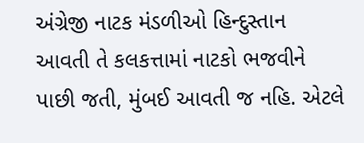અંગ્રેજી નાટક મંડળીઓ હિન્દુસ્તાન આવતી તે કલકત્તામાં નાટકો ભજવીને પાછી જતી, મુંબઈ આવતી જ નહિ. એટલે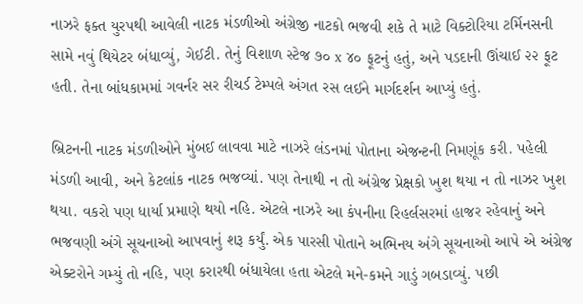નાઝરે ફક્ત યુરપથી આવેલી નાટક મંડળીઓ અંગ્રેજી નાટકો ભજવી શકે તે માટે વિક્ટોરિયા ટર્મિનસની સામે નવું થિયેટર બંધાવ્યું, ગેઈટી. તેનું વિશાળ સ્ટેજ ૭૦ x ૪૦ ફૂટનું હતું, અને પડદાની ઊંચાઈ ૨૨ ફૂટ હતી. તેના બાંધકામમાં ગવર્નર સર રીચર્ડ ટેમ્પલે અંગત રસ લઈને માર્ગદર્શન આપ્યું હતું.

બ્રિટનની નાટક મંડળીઓને મુંબઈ લાવવા માટે નાઝરે લંડનમાં પોતાના એજન્ટની નિમણૂંક કરી. પહેલી મંડળી આવી, અને કેટલાંક નાટક ભજવ્યાં. પણ તેનાથી ન તો અંગ્રેજ પ્રેક્ષકો ખુશ થયા ન તો નાઝર ખુશ થયા. વકરો પણ ધાર્યા પ્રમાણે થયો નહિ. એટલે નાઝરે આ કંપનીના રિહર્લસરમાં હાજર રહેવાનું અને ભજવણી અંગે સૂચનાઓ આપવાનું શરૂ કર્યું. એક પારસી પોતાને અભિનય અંગે સૂચનાઓ આપે એ અંગ્રેજ એક્ટરોને ગમ્યું તો નહિ, પણ કરારથી બંધાયેલા હતા એટલે મને-કમને ગાડું ગબડાવ્યું. પછી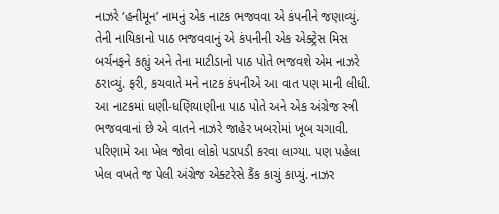નાઝરે ‘હનીમૂન’ નામનું એક નાટક ભજવવા એ કંપનીને જણાવ્યું. તેની નાયિકાનો પાઠ ભજવવાનું એ કંપનીની એક એક્ટ્રેસ મિસ બર્ચનફને કહ્યું અને તેના માટીડાનો પાઠ પોતે ભજવશે એમ નાઝરે ઠરાવ્યું. ફરી, કચવાતે મને નાટક કંપનીએ આ વાત પણ માની લીધી. આ નાટકમાં ધણી-ધણિયાણીના પાઠ પોતે અને એક અંગ્રેજ સ્ત્રી ભજવવાનાં છે એ વાતને નાઝરે જાહેર ખબરોમાં ખૂબ ચગાવી. પરિણામે આ ખેલ જોવા લોકો પડાપડી કરવા લાગ્યા. પણ પહેલા ખેલ વખતે જ પેલી અંગ્રેજ એક્ટરેસે કૈંક કાચું કાપ્યું. નાઝર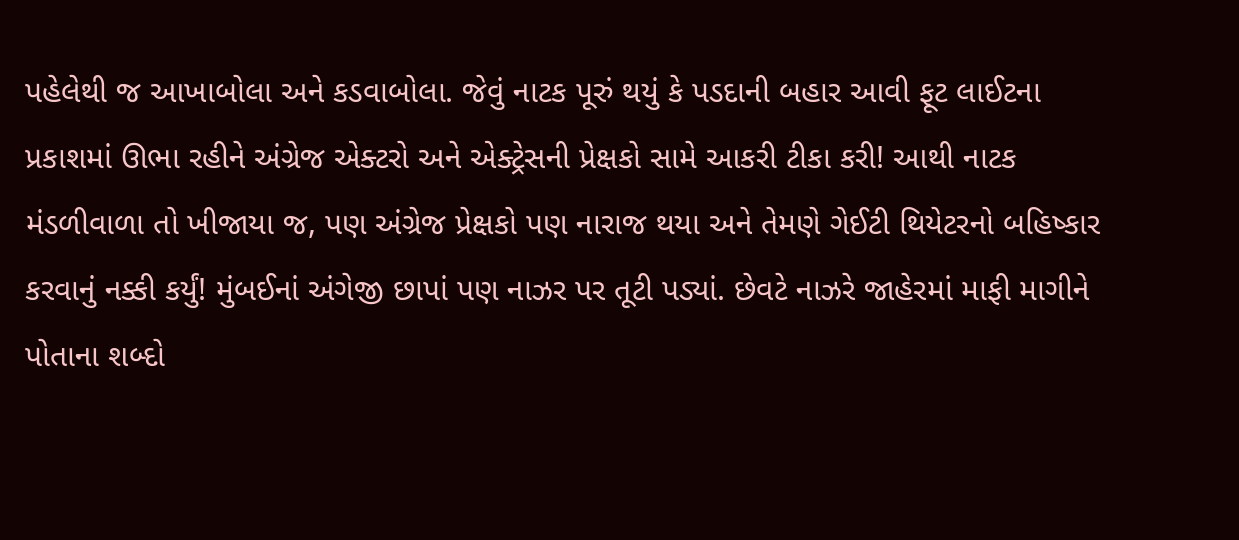પહેલેથી જ આખાબોલા અને કડવાબોલા. જેવું નાટક પૂરું થયું કે પડદાની બહાર આવી ફૂટ લાઈટના પ્રકાશમાં ઊભા રહીને અંગ્રેજ એક્ટરો અને એક્ટ્રેસની પ્રેક્ષકો સામે આકરી ટીકા કરી! આથી નાટક મંડળીવાળા તો ખીજાયા જ, પણ અંગ્રેજ પ્રેક્ષકો પણ નારાજ થયા અને તેમણે ગેઈટી થિયેટરનો બહિષ્કાર કરવાનું નક્કી કર્યું! મુંબઈનાં અંગેજી છાપાં પણ નાઝર પર તૂટી પડ્યાં. છેવટે નાઝરે જાહેરમાં માફી માગીને પોતાના શબ્દો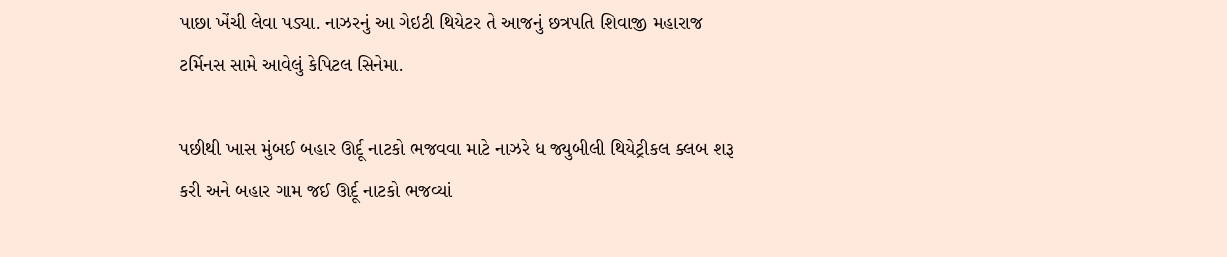પાછા ખેંચી લેવા પડ્યા. નાઝરનું આ ગેઇટી થિયેટર તે આજનું છત્રપતિ શિવાજી મહારાજ ટર્મિનસ સામે આવેલું કેપિટલ સિનેમા.

પછીથી ખાસ મુંબઈ બહાર ઊર્દૂ નાટકો ભજવવા માટે નાઝરે ધ જ્યુબીલી થિયેટ્રીકલ ક્લબ શરૂ કરી અને બહાર ગામ જઈ ઊર્દૂ નાટકો ભજવ્યાં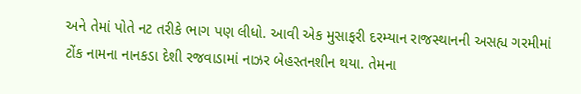અને તેમાં પોતે નટ તરીકે ભાગ પણ લીધો. આવી એક મુસાફરી દરમ્યાન રાજસ્થાનની અસહ્ય ગરમીમાં ટોંક નામના નાનકડા દેશી રજવાડામાં નાઝર બેહસ્તનશીન થયા. તેમના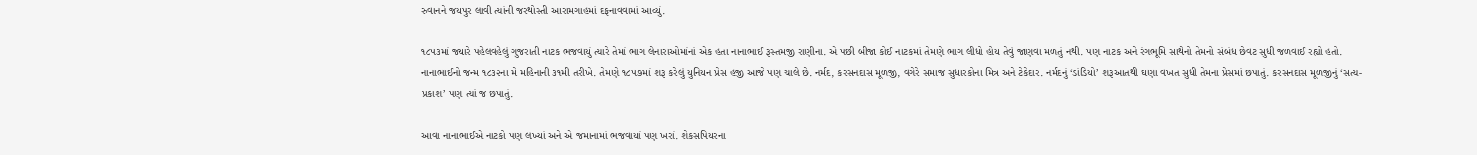રુવાનને જયપુર લાવી ત્યાંની જરથોસ્તી આરામગાહમાં દફનાવવામાં આવ્યું.

૧૮૫૩માં જ્યારે પહેલવહેલું ગુજરાતી નાટક ભજવાયું ત્યારે તેમાં ભાગ લેનારાઓમાંનાં એક હતા નાનાભાઈ રૂસ્તમજી રાણીના. એ પછી બીજા કોઈ નાટકમાં તેમણે ભાગ લીધો હોય તેવું જાણવા મળતું નથી. પણ નાટક અને રંગભૂમિ સાથેનો તેમનો સંબંધ છેવટ સુધી જળવાઈ રહ્યો હતો. નાનાભાઈનો જન્મ ૧૮૩૨ના મે મહિનાની ૩૧મી તરીખે. તેમણે ૧૮૫૭માં શરૂ કરેલું યુનિયન પ્રેસ હજી આજે પણ ચાલે છે. નર્મદ, કરસનદાસ મૂળજી, વગેરે સમાજ સુધારકોના મિત્ર અને ટેકેદાર. નર્મદનું ‘ડાંડિયો’ શરૂઆતથી ઘણા વખત સુધી તેમના પ્રેસમાં છપાતું. કરસનદાસ મૂળજીનું ‘સત્ય-પ્રકાશ’ પણ ત્યાં જ છપાતું.

આવા નાનાભાઈએ નાટકો પણ લખ્યાં અને એ જમાનામાં ભજવાયાં પણ ખરાં. શેકસપિયરના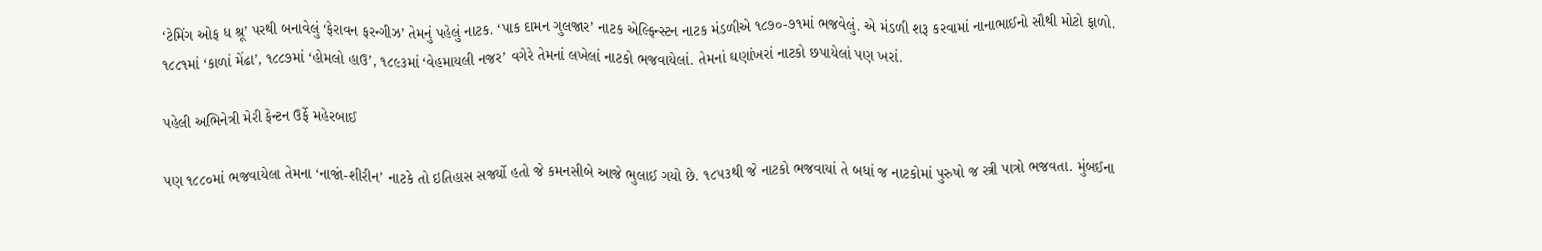‘ટેમિંગ ઓફ ધ શ્રૂ’ પરથી બનાવેલું ‘ફેરાવન ફરન્ગીઝ’ તેમનું પહેલું નાટક. ‘પાક દામન ગુલજાર’ નાટક એલ્ફિન્સ્ટન નાટક મંડળીએ ૧૮૭૦-૭૧માં ભજવેલું. એ મંડળી શરૂ કરવામાં નાનાભાઈનો સૌથી મોટો ફાળો. ૧૮૮૧માં ‘કાળાં મેંઢા’, ૧૮૮૭માં ‘હોમલો હાઉ’, ૧૮૯૩માં ‘વેહમાયલી નજર’ વગેરે તેમનાં લખેલાં નાટકો ભજવાયેલાં. તેમનાં ઘણાંખરાં નાટકો છપાયેલાં પણ ખરાં.

પહેલી અભિનેત્રી મેરી ફેન્ટન ઉર્ફે મહેરબાઈ

પણ ૧૮૮૦માં ભજવાયેલા તેમના ‘નાજાં-શીરીન’ નાટકે તો ઇતિહાસ સર્જ્યો હતો જે કમનસીબે આજે ભુલાઈ ગયો છે. ૧૮૫૩થી જે નાટકો ભજવાયાં તે બધાં જ નાટકોમાં પુરુષો જ સ્ત્રી પાત્રો ભજવતા. મુંબઈના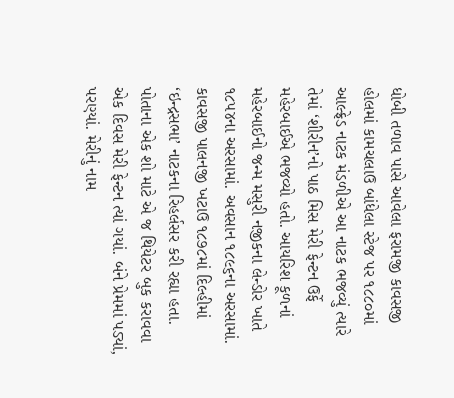ધોબી તળાવ પાસે આવેલા ફરામજી કાવસજી હોલમાં કામચલાઉ બાંધેલા સ્ટેજ પર ૧૮૮૦માં આલ્ફ્રેડ નાટક મંડળીએ આ નાટક ભજવ્યું ત્યારે તેમાં ‘શીરીન’નો પાઠ મિસ મેરી ફેન્ટન ઉર્ફે મહેરબાઈએ ભજવ્યો હતો. આયરિશ કૂળનાં મહેરબાઈનો જન્મ મસુરી નજીકના લેન્ડોર ખાતે ૧૮૫૪ના અરસામાં. અવસાન ૧૮૯૬ના અરસામાં. કાવસજી પાલનજી ખટાઉ ૧૮૭૮માં દિલ્હીમાં ‘ઇન્દ્રસભા’ નાટકના રિહર્લસર કરી રહ્યા હતા. પોતાના એક શો માટે એ જ થિયેટર બુક કરાવવા એક દિવસ મેરી ફેન્ટન ત્યાં ગયાં. બંને પ્રેમમાં પડ્યાં, પરણ્યાં. મેરીનું નામ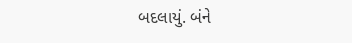બદલાયું. બંને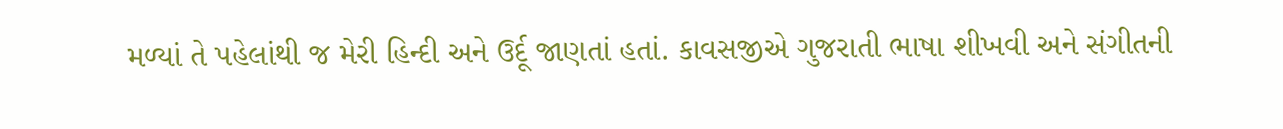મળ્યાં તે પહેલાંથી જ મેરી હિન્દી અને ઉર્દૂ જાણતાં હતાં. કાવસજીએ ગુજરાતી ભાષા શીખવી અને સંગીતની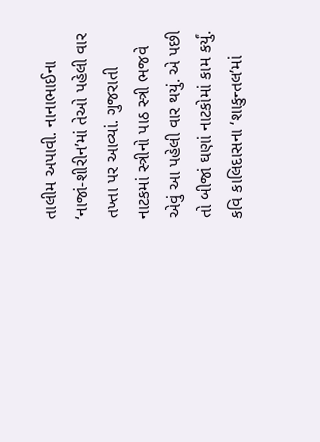તાલીમ અપાવી. નાનાભાઈના ‘નાજાં-શીરીન’માં તેઓ પહેલી વાર તખ્તા પર આવ્યાં. ગુજરાતી નાટકમાં સ્ત્રીનો પાઠ સ્ત્રી ભજવે એવું આ પહેલી વાર થયું. એ પછી તો બીજાં ઘણાં નાટકોમાં કામ કર્યું. કવિ કાલિદાસના ‘શાકુન્તલ’માં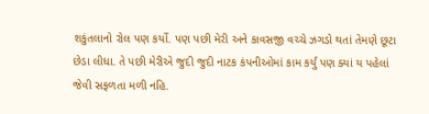શકુંતલાનો રોલ પણ કર્યો. પણ પછી મેરી અને કાવસજી વચ્ચે ઝગડો થતાં તેમણે છૂટા છેડા લીધા. તે પછી મેરીએ જુદી જુદી નાટક કંપનીઓમાં કામ કર્યું પણ ક્યાં ય પહેલાં જેવી સફળતા મળી નહિ.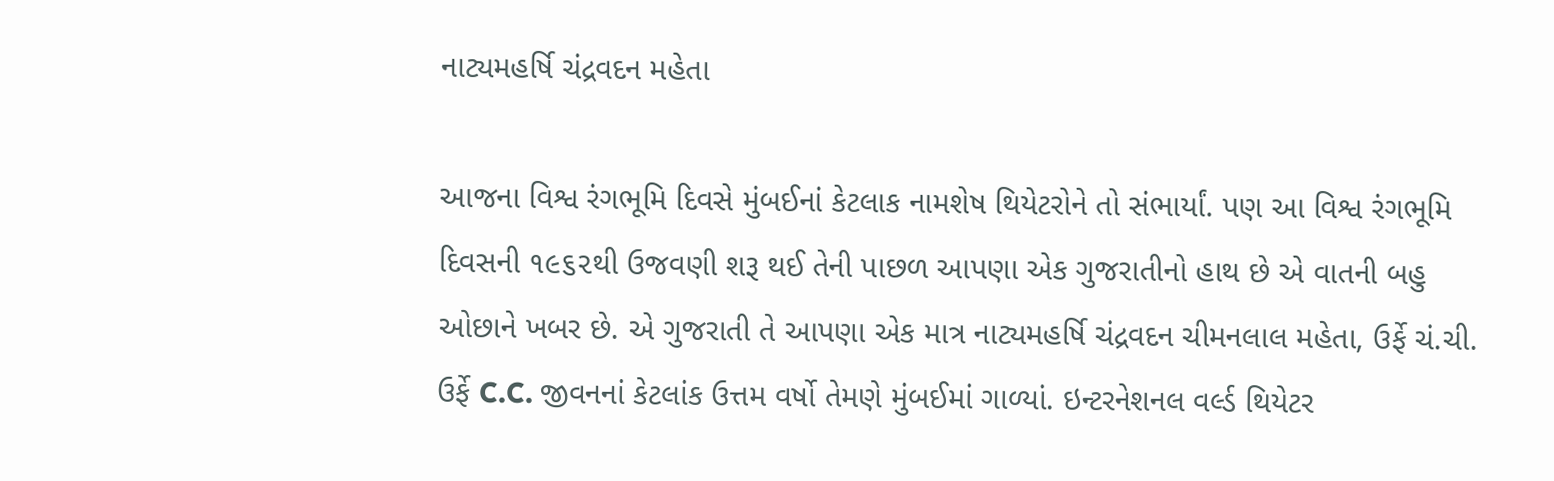નાટ્યમહર્ષિ ચંદ્રવદન મહેતા

આજના વિશ્વ રંગભૂમિ દિવસે મુંબઈનાં કેટલાક નામશેષ થિયેટરોને તો સંભાર્યાં. પણ આ વિશ્વ રંગભૂમિ દિવસની ૧૯૬૨થી ઉજવણી શરૂ થઈ તેની પાછળ આપણા એક ગુજરાતીનો હાથ છે એ વાતની બહુ ઓછાને ખબર છે. એ ગુજરાતી તે આપણા એક માત્ર નાટ્યમહર્ષિ ચંદ્રવદન ચીમનલાલ મહેતા, ઉર્ફે ચં.ચી. ઉર્ફે C.C. જીવનનાં કેટલાંક ઉત્તમ વર્ષો તેમણે મુંબઈમાં ગાળ્યાં. ઇન્ટરનેશનલ વર્લ્ડ થિયેટર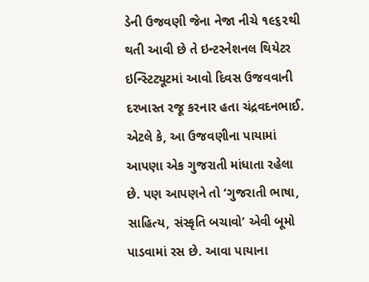ડેની ઉજવણી જેના નેજા નીચે ૧૯૬૨થી થતી આવી છે તે ઇન્ટરનેશનલ થિયેટર ઇન્સ્ટિટ્યૂટમાં આવો દિવસ ઉજવવાની દરખાસ્ત રજૂ કરનાર હતા ચંદ્રવદનભાઈ. એટલે કે, આ ઉજવણીના પાયામાં આપણા એક ગુજરાતી માંધાતા રહેલા છે. પણ આપણને તો ‘ગુજરાતી ભાષા, સાહિત્ય, સંસ્કૃતિ બચાવો’ એવી બૂમો પાડવામાં રસ છે. આવા પાયાના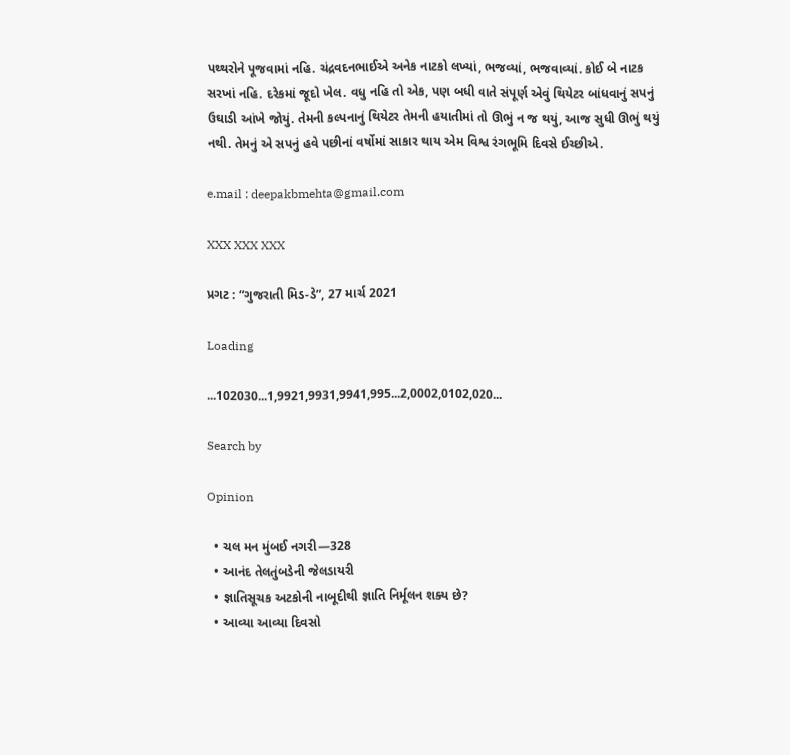પથ્થરોને પૂજવામાં નહિ. ચંદ્રવદનભાઈએ અનેક નાટકો લખ્યાં, ભજવ્યાં, ભજવાવ્યાં. કોઈ બે નાટક સરખાં નહિ. દરેકમાં જૂદો ખેલ. વધુ નહિ તો એક, પણ બધી વાતે સંપૂર્ણ એવું થિયેટર બાંધવાનું સપનું ઉઘાડી આંખે જોયું. તેમની કલ્પનાનું થિયેટર તેમની હયાતીમાં તો ઊભું ન જ થયું, આજ સુધી ઊભું થયું નથી. તેમનું એ સપનું હવે પછીનાં વર્ષોમાં સાકાર થાય એમ વિશ્વ રંગભૂમિ દિવસે ઈચ્છીએ.

e.mail : deepakbmehta@gmail.com

XXX XXX XXX

પ્રગટ : “ગુજરાતી મિડ-ડે”, 27 માર્ચ 2021

Loading

...102030...1,9921,9931,9941,995...2,0002,0102,020...

Search by

Opinion

  • ચલ મન મુંબઈ નગરી—328
  • આનંદ તેલતુંબડેની જેલડાયરી
  • જ્ઞાતિસૂચક અટકોની નાબૂદીથી જ્ઞાતિ નિર્મૂલન શક્ય છે?
  • આવ્યા આવ્યા દિવસો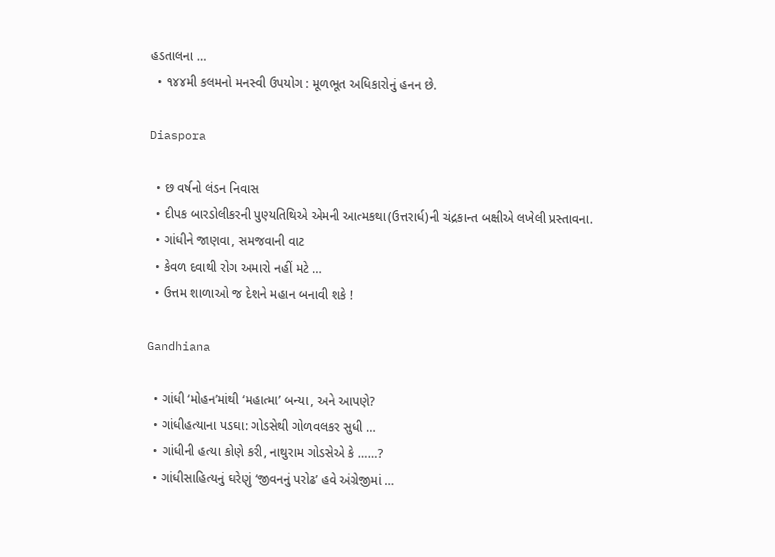હડતાલના …
  • ૧૪૪મી કલમનો મનસ્વી ઉપયોગ : મૂળભૂત અધિકારોનું હનન છે.

Diaspora

  • છ વર્ષનો લંડન નિવાસ
  • દીપક બારડોલીકરની પુણ્યતિથિએ એમની આત્મકથા(ઉત્તરાર્ધ)ની ચંદ્રકાન્ત બક્ષીએ લખેલી પ્રસ્તાવના.
  • ગાંધીને જાણવા, સમજવાની વાટ
  • કેવળ દવાથી રોગ અમારો નહીં મટે …
  • ઉત્તમ શાળાઓ જ દેશને મહાન બનાવી શકે !

Gandhiana

  • ગાંધી ‘મોહન’માંથી ‘મહાત્મા’ બન્યા, અને આપણે?
  • ગાંધીહત્યાના પડઘા: ગોડસેથી ગોળવલકર સુધી …
  • ગાંધીની હત્યા કોણે કરી, નાથુરામ ગોડસેએ કે ……?
  • ગાંધીસાહિત્યનું ઘરેણું ‘જીવનનું પરોઢ’ હવે અંગ્રેજીમાં …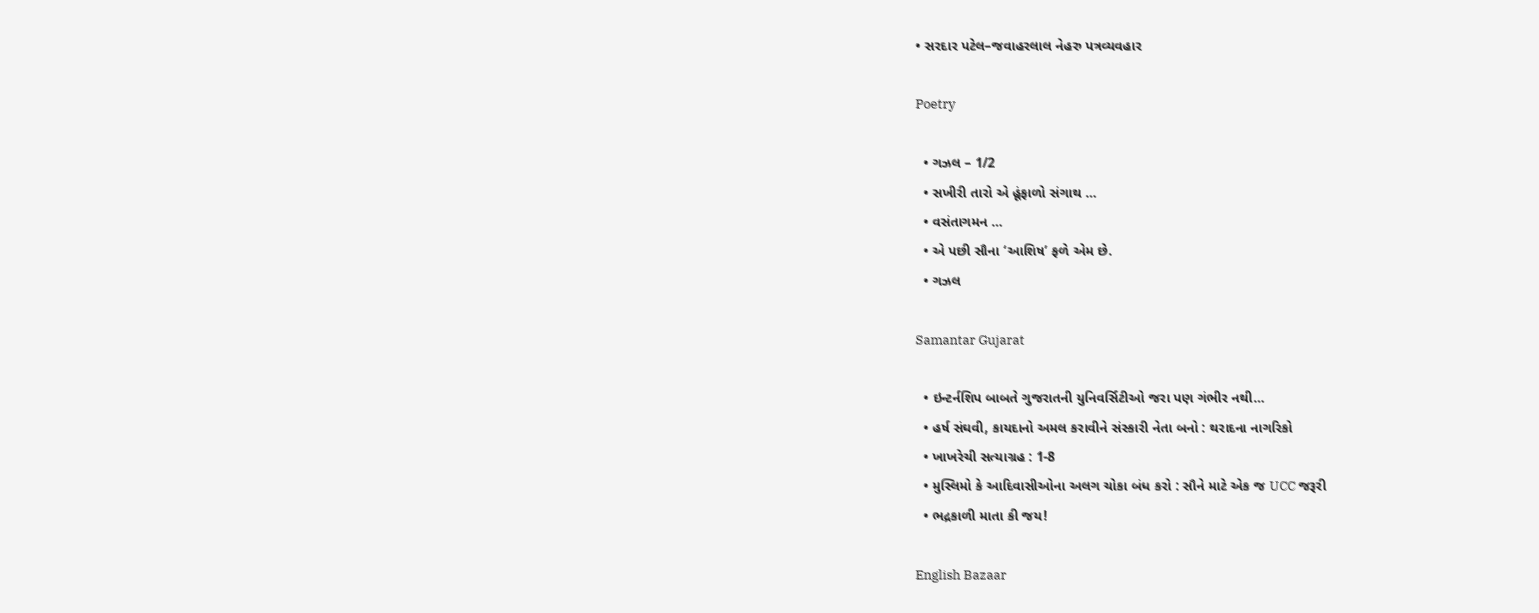• સરદાર પટેલ–જવાહરલાલ નેહરુ પત્રવ્યવહાર

Poetry

  • ગઝલ – 1/2
  • સખીરી તારો એ હૂંફાળો સંગાથ …
  • વસંતાગમન …
  • એ પછી સૌના ‘આશિષ’ ફળે એમ છે.
  • ગઝલ

Samantar Gujarat

  • ઇન્ટર્નશિપ બાબતે ગુજરાતની યુનિવર્સિટીઓ જરા પણ ગંભીર નથી…
  • હર્ષ સંઘવી, કાયદાનો અમલ કરાવીને સંસ્કારી નેતા બનો : થરાદના નાગરિકો
  • ખાખરેચી સત્યાગ્રહ : 1-8
  • મુસ્લિમો કે આદિવાસીઓના અલગ ચોકા બંધ કરો : સૌને માટે એક જ UCC જરૂરી
  • ભદ્રકાળી માતા કી જય!

English Bazaar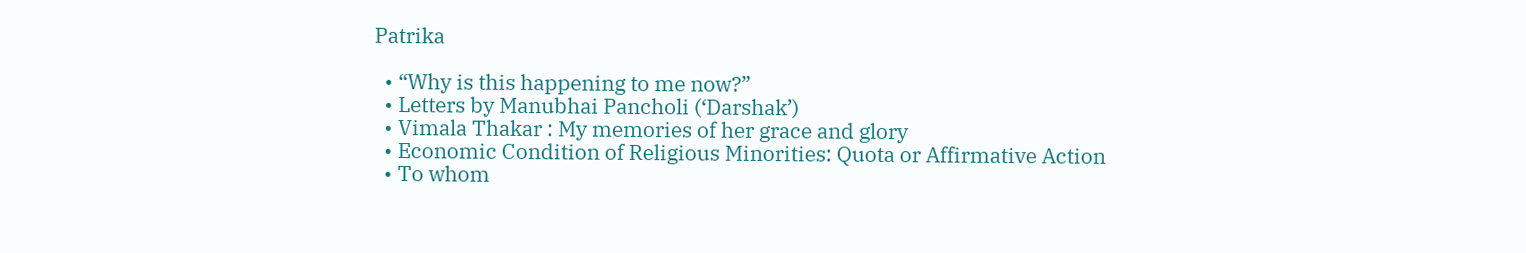Patrika

  • “Why is this happening to me now?”
  • Letters by Manubhai Pancholi (‘Darshak’)
  • Vimala Thakar : My memories of her grace and glory
  • Economic Condition of Religious Minorities: Quota or Affirmative Action
  • To whom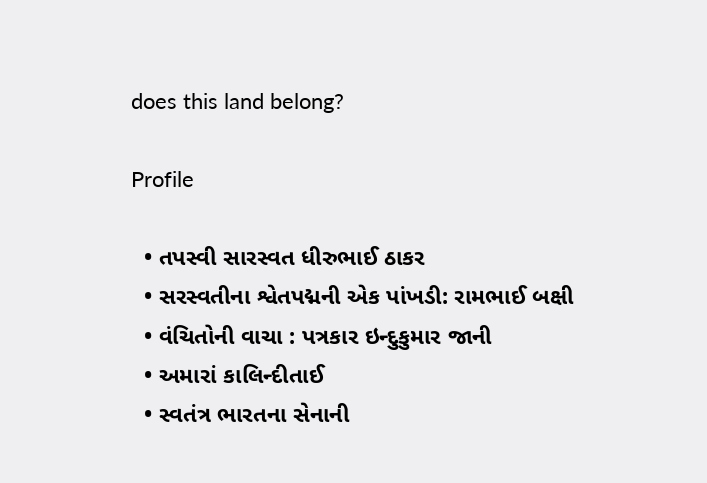does this land belong?

Profile

  • તપસ્વી સારસ્વત ધીરુભાઈ ઠાકર
  • સરસ્વતીના શ્વેતપદ્મની એક પાંખડી: રામભાઈ બક્ષી
  • વંચિતોની વાચા : પત્રકાર ઇન્દુકુમાર જાની
  • અમારાં કાલિન્દીતાઈ
  • સ્વતંત્ર ભારતના સેનાની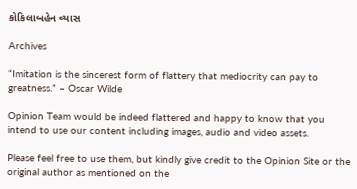કોકિલાબહેન વ્યાસ

Archives

“Imitation is the sincerest form of flattery that mediocrity can pay to greatness.” – Oscar Wilde

Opinion Team would be indeed flattered and happy to know that you intend to use our content including images, audio and video assets.

Please feel free to use them, but kindly give credit to the Opinion Site or the original author as mentioned on the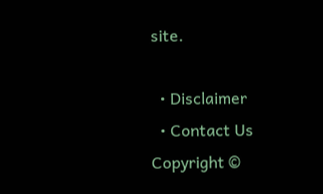site.

  • Disclaimer
  • Contact Us
Copyright ©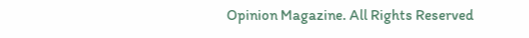Opinion Magazine. All Rights Reserved